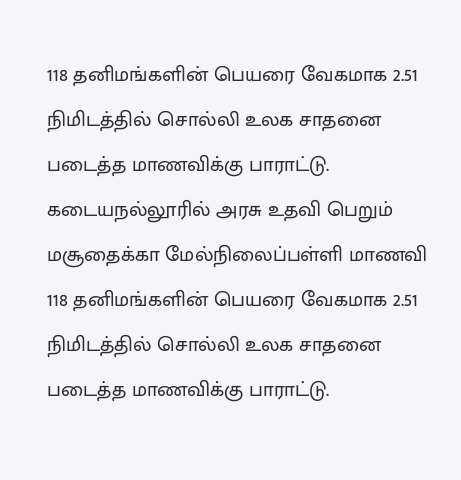118 தனிமங்களின் பெயரை வேகமாக 2.51 நிமிடத்தில் சொல்லி உலக சாதனை படைத்த மாணவிக்கு பாராட்டு.
கடையநல்லூரில் அரசு உதவி பெறும் மசூதைக்கா மேல்நிலைப்பள்ளி மாணவி
118 தனிமங்களின் பெயரை வேகமாக 2.51 நிமிடத்தில் சொல்லி உலக சாதனை படைத்த மாணவிக்கு பாராட்டு.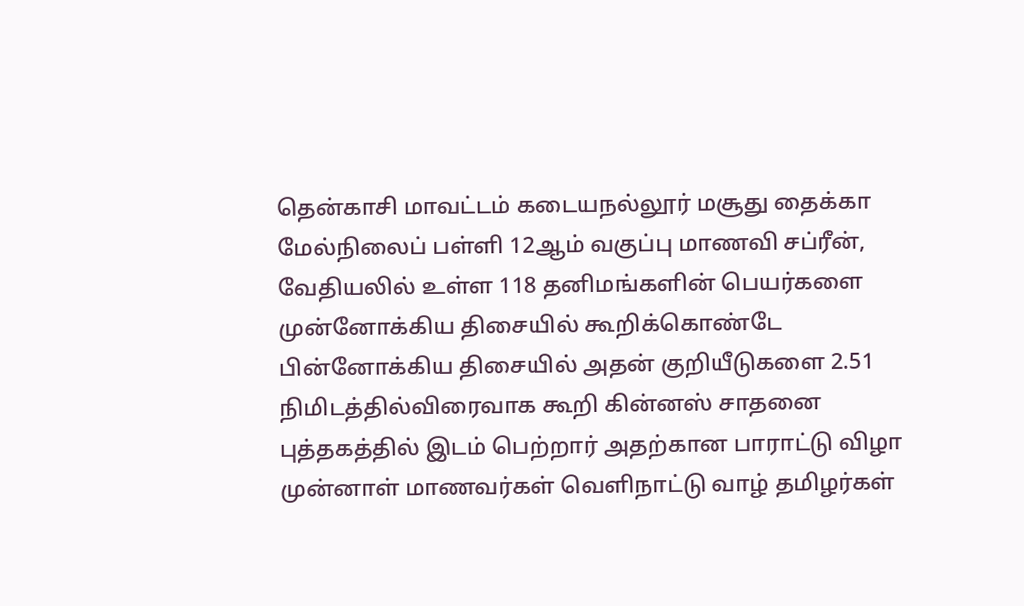தென்காசி மாவட்டம் கடையநல்லூர் மசூது தைக்கா மேல்நிலைப் பள்ளி 12ஆம் வகுப்பு மாணவி சப்ரீன்,
வேதியலில் உள்ள 118 தனிமங்களின் பெயர்களை முன்னோக்கிய திசையில் கூறிக்கொண்டே பின்னோக்கிய திசையில் அதன் குறியீடுகளை 2.51 நிமிடத்தில்விரைவாக கூறி கின்னஸ் சாதனை புத்தகத்தில் இடம் பெற்றார் அதற்கான பாராட்டு விழா முன்னாள் மாணவர்கள் வெளிநாட்டு வாழ் தமிழர்கள்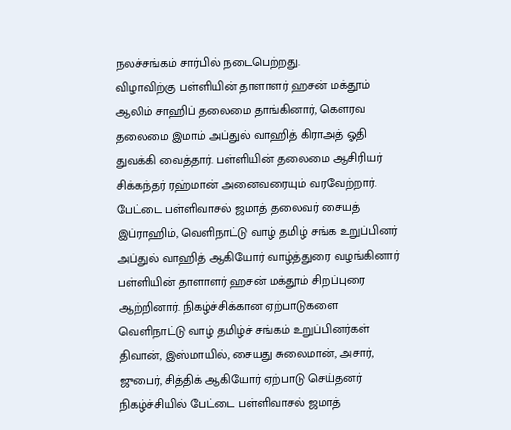நலச்சங்கம் சார்பில் நடைபெற்றது.
விழாவிற்கு பள்ளியின் தாளாளர் ஹசன் மக்தூம் ஆலிம் சாஹிப் தலைமை தாங்கினார், கௌரவ தலைமை இமாம் அப்துல் வாஹித் கிராஅத் ஓதி துவக்கி வைத்தார். பள்ளியின் தலைமை ஆசிரியர் சிக்கந்தர் ரஹ்மான் அனைவரையும் வரவேற்றார்.
பேட்டை பள்ளிவாசல் ஜமாத் தலைவர் சையத் இப்ராஹிம், வெளிநாட்டு வாழ் தமிழ் சங்க உறுப்பினர் அப்துல் வாஹித் ஆகியோர் வாழ்த்துரை வழங்கினார் பள்ளியின் தாளாளர் ஹசன் மக்தூம் சிறப்புரை ஆற்றினார். நிகழ்ச்சிக்கான ஏற்பாடுகளை வெளிநாட்டு வாழ் தமிழ்ச் சங்கம் உறுப்பினர்கள் திவான், இஸ்மாயில், சையது சுலைமான், அசார், ஜுபைர், சித்திக் ஆகியோர் ஏற்பாடு செய்தனர் நிகழ்ச்சியில் பேட்டை பள்ளிவாசல் ஜமாத்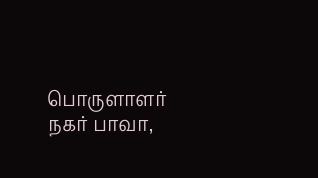பொருளாளர் நகர் பாவா,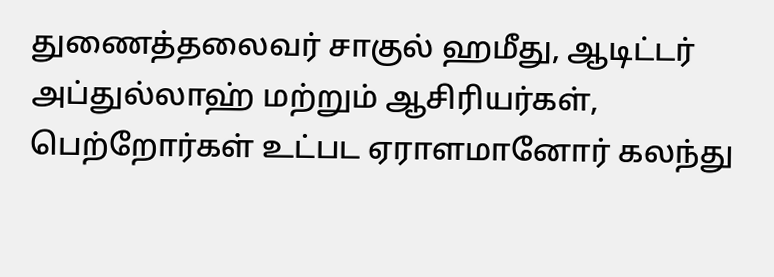துணைத்தலைவர் சாகுல் ஹமீது, ஆடிட்டர் அப்துல்லாஹ் மற்றும் ஆசிரியர்கள், பெற்றோர்கள் உட்பட ஏராளமானோர் கலந்து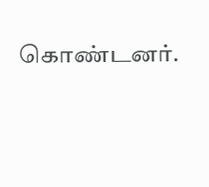கொண்டனர்.